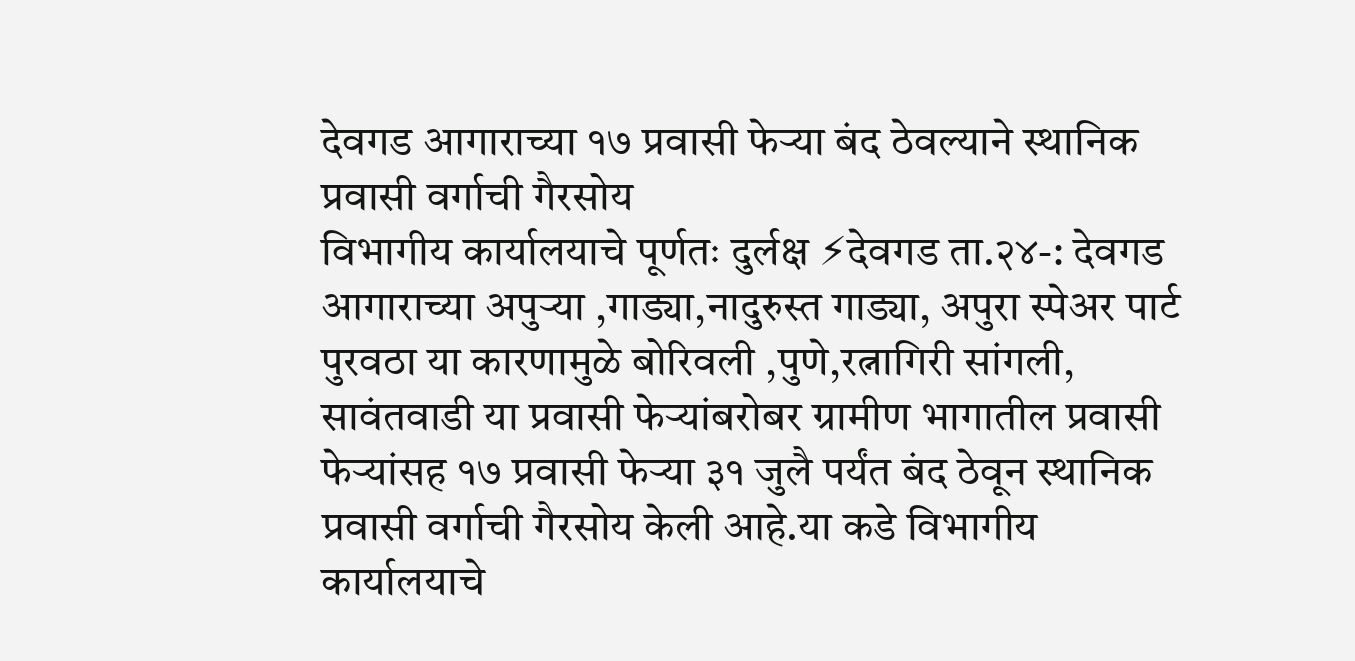देवगड आगाराच्या १७ प्रवासी फेऱ्या बंद ठेवल्याने स्थानिक प्रवासी वर्गाची गैरसोय
विभागीय कार्यालयाचे पूर्णतः दुर्लक्ष ⚡देवगड ता.२४-: देवगड आगाराच्या अपुऱ्या ,गाड्या,नादुरुस्त गाड्या, अपुरा स्पेअर पार्ट पुरवठा या कारणामुळे बोरिवली ,पुणे,रत्नागिरी सांगली, सावंतवाडी या प्रवासी फेऱ्यांबरोबर ग्रामीण भागातील प्रवासी फेऱ्यांसह १७ प्रवासी फेऱ्या ३१ जुलै पर्यंत बंद ठेवून स्थानिक प्रवासी वर्गाची गैरसोय केली आहे.या कडे विभागीय कार्यालयाचे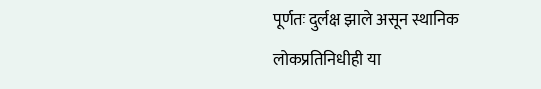पूर्णतः दुर्लक्ष झाले असून स्थानिक लोकप्रतिनिधीही या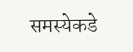समस्येकडे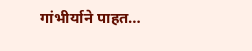गांभीर्याने पाहत…